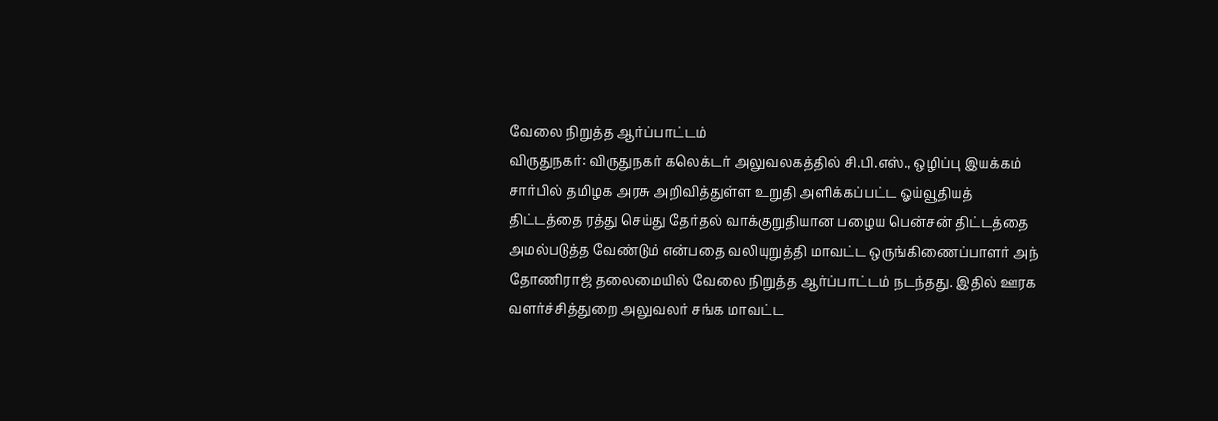வேலை நிறுத்த ஆர்ப்பாட்டம்
விருதுநகர்: விருதுநகர் கலெக்டர் அலுவலகத்தில் சி.பி.எஸ்., ஒழிப்பு இயக்கம் சார்பில் தமிழக அரசு அறிவித்துள்ள உறுதி அளிக்கப்பட்ட ஓய்வூதியத் திட்டத்தை ரத்து செய்து தேர்தல் வாக்குறுதியான பழைய பென்சன் திட்டத்தை அமல்படுத்த வேண்டும் என்பதை வலியுறுத்தி மாவட்ட ஒருங்கிணைப்பாளர் அந் தோணிராஜ் தலைமையில் வேலை நிறுத்த ஆர்ப்பாட்டம் நடந்தது. இதில் ஊரக வளர்ச்சித்துறை அலுவலர் சங்க மாவட்ட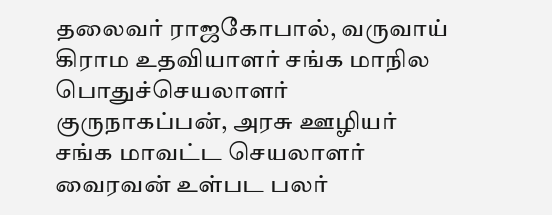தலைவர் ராஜகோபால், வருவாய் கிராம உதவியாளர் சங்க மாநில பொதுச்செயலாளர் குருநாகப்பன், அரசு ஊழியர் சங்க மாவட்ட செயலாளர் வைரவன் உள்பட பலர்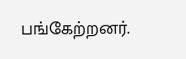பங்கேற்றனர்.